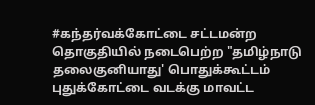#கந்தர்வக்கோட்டை சட்டமன்ற தொகுதியில் நடைபெற்ற "தமிழ்நாடு தலைகுனியாது' பொதுக்கூட்டம்
புதுக்கோட்டை வடக்கு மாவட்ட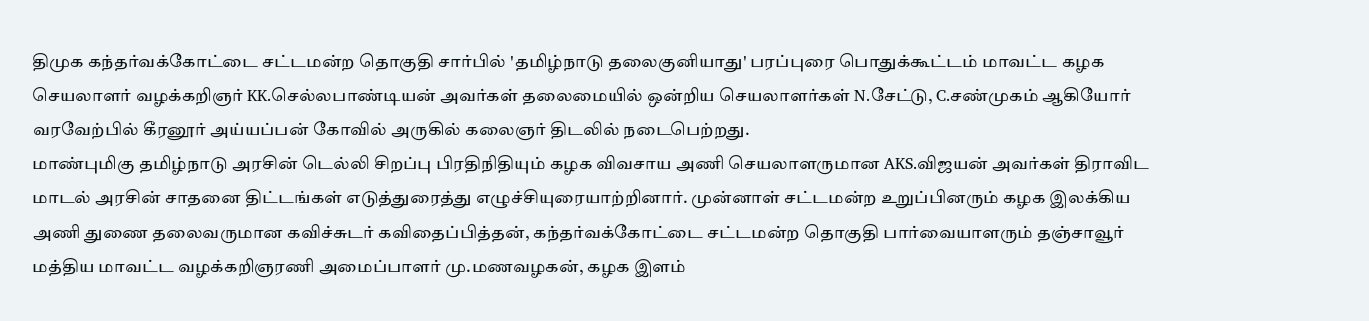திமுக கந்தர்வக்கோட்டை சட்டமன்ற தொகுதி சார்பில் 'தமிழ்நாடு தலைகுனியாது' பரப்புரை பொதுக்கூட்டம் மாவட்ட கழக செயலாளர் வழக்கறிஞர் KK.செல்லபாண்டியன் அவர்கள் தலைமையில் ஒன்றிய செயலாளர்கள் N.சேட்டு, C.சண்முகம் ஆகியோர் வரவேற்பில் கீரனூர் அய்யப்பன் கோவில் அருகில் கலைஞர் திடலில் நடைபெற்றது.
மாண்புமிகு தமிழ்நாடு அரசின் டெல்லி சிறப்பு பிரதிநிதியும் கழக விவசாய அணி செயலாளருமான AKS.விஜயன் அவர்கள் திராவிட மாடல் அரசின் சாதனை திட்டங்கள் எடுத்துரைத்து எழுச்சியுரையாற்றினார். முன்னாள் சட்டமன்ற உறுப்பினரும் கழக இலக்கிய அணி துணை தலைவருமான கவிச்சுடர் கவிதைப்பித்தன், கந்தர்வக்கோட்டை சட்டமன்ற தொகுதி பார்வையாளரும் தஞ்சாவூர் மத்திய மாவட்ட வழக்கறிஞரணி அமைப்பாளர் மு.மணவழகன், கழக இளம்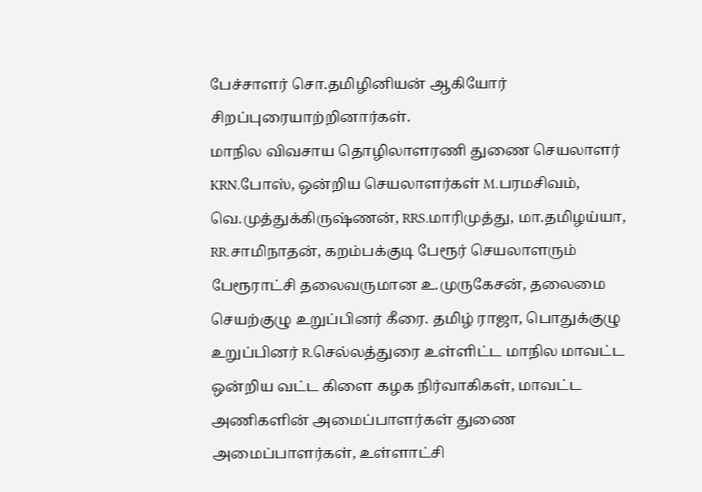பேச்சாளர் சொ.தமிழினியன் ஆகியோர் சிறப்புரையாற்றினார்கள்.
மாநில விவசாய தொழிலாளரணி துணை செயலாளர் KRN.போஸ், ஒன்றிய செயலாளர்கள் M.பரமசிவம், வெ.முத்துக்கிருஷ்ணன், RRS.மாரிமுத்து, மா.தமிழய்யா, RR.சாமிநாதன், கறம்பக்குடி பேரூர் செயலாளரும் பேரூராட்சி தலைவருமான உ.முருகேசன், தலைமை செயற்குழு உறுப்பினர் கீரை. தமிழ் ராஜா, பொதுக்குழு உறுப்பினர் R.செல்லத்துரை உள்ளிட்ட மாநில மாவட்ட ஒன்றிய வட்ட கிளை கழக நிர்வாகிகள், மாவட்ட அணிகளின் அமைப்பாளர்கள் துணை அமைப்பாளர்கள், உள்ளாட்சி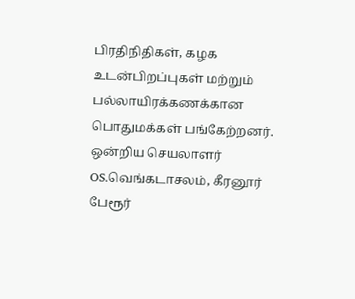பிரதிநிதிகள், கழக உடன்பிறப்புகள் மற்றும் பல்லாயிரக்கணக்கான பொதுமக்கள் பங்கேற்றனர்.
ஒன்றிய செயலாளர் OS.வெங்கடாசலம், கீரனூர் பேரூர்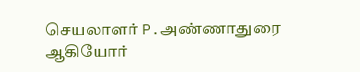செயலாளர் P.அண்ணாதுரை ஆகியோர்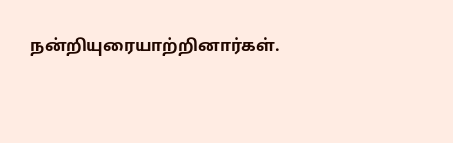நன்றியுரையாற்றினார்கள்.